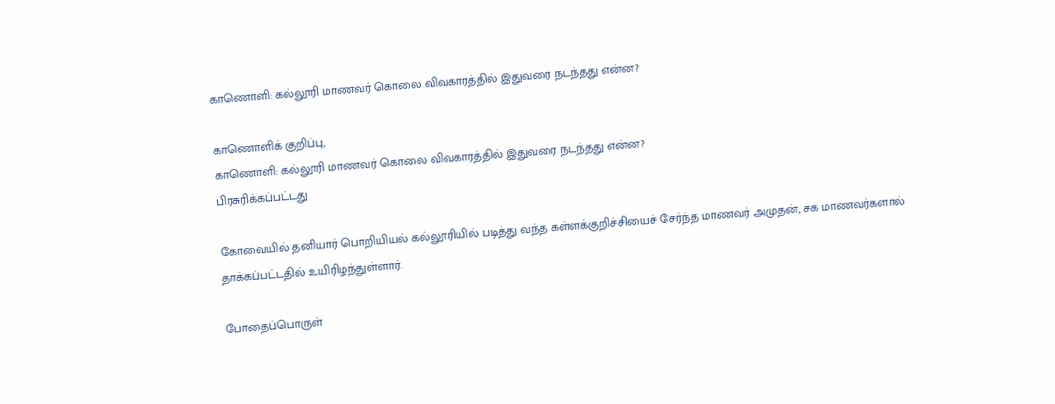காணொளி: கல்லூரி மாணவர் கொலை விவகாரத்தில் இதுவரை நடந்தது என்ன?

காணொளிக் குறிப்பு,
காணொளி: கல்லூரி மாணவர் கொலை விவகாரத்தில் இதுவரை நடந்தது என்ன?
பிரசுரிக்கப்பட்டது

கோவையில் தனியார் பொறியியல் கல்லூரியில் படித்து வந்த கள்ளக்குறிச்சியைச் சேர்ந்த மாணவர் அமுதன், சக மாணவர்களால் தாக்கப்பட்டதில் உயிரிழந்துள்ளார்.

போதைப்பொருள்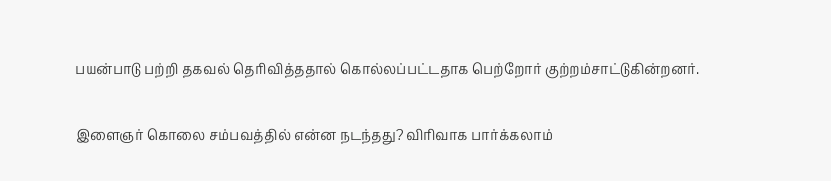பயன்பாடு பற்றி தகவல் தெரிவித்ததால் கொல்லப்பட்டதாக பெற்றோர் குற்றம்சாட்டுகின்றனர்.

இளைஞர் கொலை சம்பவத்தில் என்ன நடந்தது? விரிவாக பார்க்கலாம்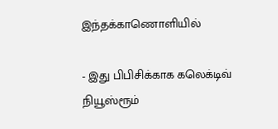இந்தக்காணொளியில்

- இது பிபிசிக்காக கலெக்டிவ் நியூஸ்ரூம்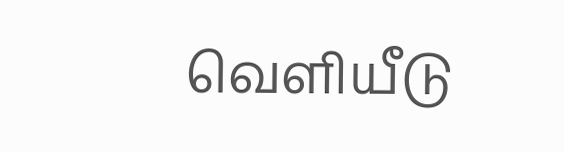வெளியீடு